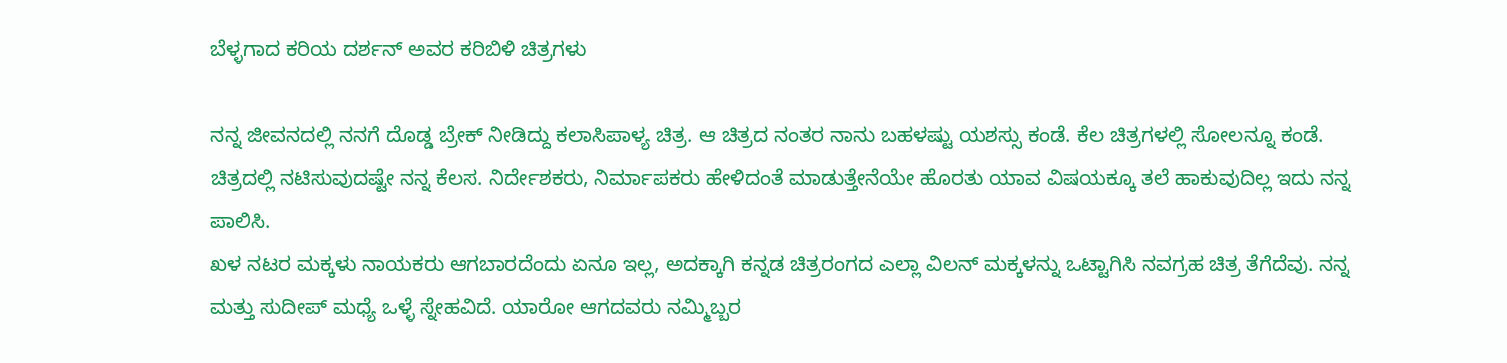ಬೆಳ್ಳಗಾದ ಕರಿಯ ದರ್ಶನ್ ಅವರ ಕರಿಬಿಳಿ ಚಿತ್ರಗಳು

ನನ್ನ ಜೀವನದಲ್ಲಿ ನನಗೆ ದೊಡ್ಡ ಬ್ರೇಕ್ ನೀಡಿದ್ದು ಕಲಾಸಿಪಾಳ್ಯ ಚಿತ್ರ. ಆ ಚಿತ್ರದ ನಂತರ ನಾನು ಬಹಳಷ್ಟು ಯಶಸ್ಸು ಕಂಡೆ. ಕೆಲ ಚಿತ್ರಗಳಲ್ಲಿ ಸೋಲನ್ನೂ ಕಂಡೆ. ಚಿತ್ರದಲ್ಲಿ ನಟಿಸುವುದಷ್ಟೇ ನನ್ನ ಕೆಲಸ. ನಿರ್ದೇಶಕರು, ನಿರ್ಮಾಪಕರು ಹೇಳಿದಂತೆ ಮಾಡುತ್ತೇನೆಯೇ ಹೊರತು ಯಾವ ವಿಷಯಕ್ಕೂ ತಲೆ ಹಾಕುವುದಿಲ್ಲ ಇದು ನನ್ನ ಪಾಲಿಸಿ.
ಖಳ ನಟರ ಮಕ್ಕಳು ನಾಯಕರು ಆಗಬಾರದೆಂದು ಏನೂ ಇಲ್ಲ, ಅದಕ್ಕಾಗಿ ಕನ್ನಡ ಚಿತ್ರರಂಗದ ಎಲ್ಲಾ ವಿಲನ್ ಮಕ್ಕಳನ್ನು ಒಟ್ಟಾಗಿಸಿ ನವಗ್ರಹ ಚಿತ್ರ ತೆಗೆದೆವು. ನನ್ನ ಮತ್ತು ಸುದೀಪ್ ಮಧ್ಯೆ ಒಳ್ಳೆ ಸ್ನೇಹವಿದೆ. ಯಾರೋ ಆಗದವರು ನಮ್ಮಿಬ್ಬರ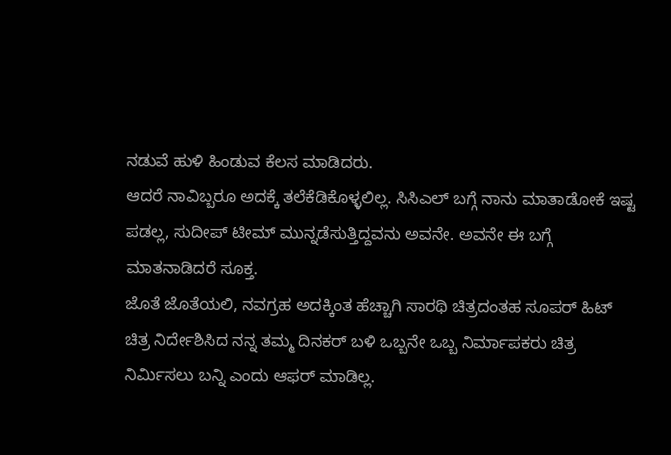ನಡುವೆ ಹುಳಿ ಹಿಂಡುವ ಕೆಲಸ ಮಾಡಿದರು.
ಆದರೆ ನಾವಿಬ್ಬರೂ ಅದಕ್ಕೆ ತಲೆಕೆಡಿಕೊಳ್ಳಲಿಲ್ಲ. ಸಿಸಿಎಲ್ ಬಗ್ಗೆ ನಾನು ಮಾತಾಡೋಕೆ ಇಷ್ಟ ಪಡಲ್ಲ, ಸುದೀಪ್ ಟೀಮ್ ಮುನ್ನಡೆಸುತ್ತಿದ್ದವನು ಅವನೇ. ಅವನೇ ಈ ಬಗ್ಗೆ ಮಾತನಾಡಿದರೆ ಸೂಕ್ತ.
ಜೊತೆ ಜೊತೆಯಲಿ, ನವಗ್ರಹ ಅದಕ್ಕಿಂತ ಹೆಚ್ಚಾಗಿ ಸಾರಥಿ ಚಿತ್ರದಂತಹ ಸೂಪರ್ ಹಿಟ್ ಚಿತ್ರ ನಿರ್ದೇಶಿಸಿದ ನನ್ನ ತಮ್ಮ ದಿನಕರ್ ಬಳಿ ಒಬ್ಬನೇ ಒಬ್ಬ ನಿರ್ಮಾಪಕರು ಚಿತ್ರ ನಿರ್ಮಿಸಲು ಬನ್ನಿ ಎಂದು ಆಫರ್ ಮಾಡಿಲ್ಲ.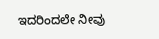ಇದರಿಂದಲೇ ನೀವು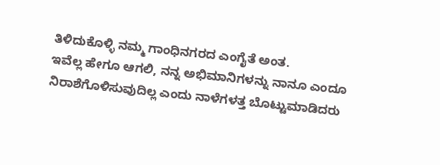ತಿಳಿದುಕೊಳ್ಳಿ ನಮ್ಮ ಗಾಂಧಿನಗರದ ಎಂಗೈತೆ ಅಂತ.
ಇವೆಲ್ಲ ಹೇಗೂ ಆಗಲಿ, ನನ್ನ ಅಭಿಮಾನಿಗಳನ್ನು ನಾನೂ ಎಂದೂ ನಿರಾಶೆಗೊಳಿಸುವುದಿಲ್ಲ ಎಂದು ನಾಳೆಗಳತ್ತ ಬೊಟ್ಟುಮಾಡಿದರು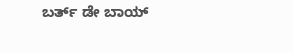ಬರ್ತ್ ಡೇ ಬಾಯ್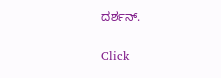ದರ್ಶನ್.


Click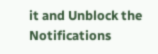it and Unblock the Notifications